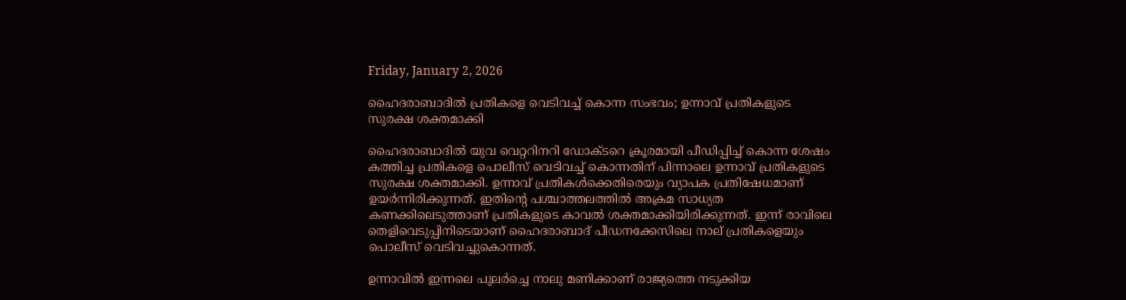Friday, January 2, 2026

ഹൈദരാബാദില്‍ പ്രതികളെ വെടിവച്ച് കൊന്ന സംഭവം; ഉന്നാവ് പ്രതികളുടെ സുരക്ഷ ശക്തമാക്കി

ഹൈദരാബാദില്‍ യുവ വെറ്ററിനറി ഡോക്ടറെ ക്രൂരമായി പീഡിപ്പിച്ച് കൊന്ന ശേഷം കത്തിച്ച പ്രതികളെ പൊലീസ് വെടിവച്ച് കൊന്നതിന് പിന്നാലെ ഉന്നാവ് പ്രതികളുടെ സുരക്ഷ ശക്തമാക്കി. ഉന്നാവ് പ്രതികള്‍ക്കെതിരെയും വ്യാപക പ്രതിഷേധമാണ് ഉയര്‍ന്നിരിക്കുന്നത്. ഇതിന്റെ പശ്ചാത്തലത്തില്‍ അക്രമ സാധ്യത കണക്കിലെടുത്താണ് പ്രതികളുടെ കാവല്‍ ശക്തമാക്കിയിരിക്കുന്നത്. ഇന്ന് രാവിലെ തെളിവെടുപ്പിനിടെയാണ് ഹൈദരാബാദ് പീഡനക്കേസിലെ നാല് പ്രതികളെയും പൊലീസ് വെടിവച്ചുകൊന്നത്.

ഉന്നാവില്‍ ഇന്നലെ പുലര്‍ച്ചെ നാലു മണിക്കാണ് രാജ്യത്തെ നടുക്കിയ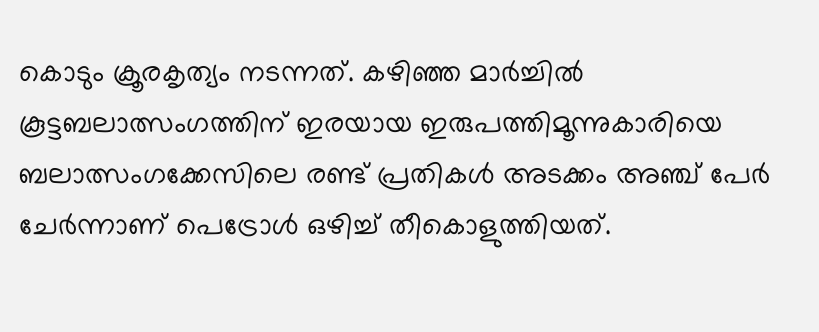കൊടും ക്രൂരകൃത്യം നടന്നത്. കഴിഞ്ഞ മാര്‍ച്ചില്‍ കൂട്ടബലാത്സംഗത്തിന് ഇരയായ ഇരുപത്തിമൂന്നുകാരിയെ ബലാത്സംഗക്കേസിലെ രണ്ട് പ്രതികള്‍ അടക്കം അഞ്ച് പേര്‍ ചേര്‍ന്നാണ് പെട്രോള്‍ ഒഴിച്ച് തീകൊളുത്തിയത്.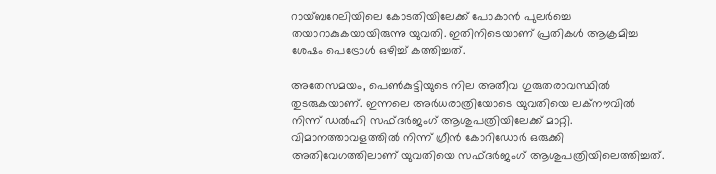റായ്ബറേലിയിലെ കോടതിയിലേക്ക് പോകാന്‍ പുലര്‍ച്ചെ തയാറാകുകയായിരുന്നു യുവതി. ഇതിനിടെയാണ് പ്രതികള്‍ ആക്രമിച്ച ശേഷം പെട്രോള്‍ ഒഴിച്ച് കത്തിച്ചത്.

അതേസമയം, പെണ്‍കുട്ടിയുടെ നില അതീവ ഗുരുതരാവസ്ഥില്‍ തുടരുകയാണ്. ഇന്നലെ അര്‍ധരാത്രിയോടെ യുവതിയെ ലക്‌നൗവില്‍ നിന്ന് ഡല്‍ഹി സഫ്ദര്‍ജംഗ് ആശുപത്രിയിലേക്ക് മാറ്റി. വിമാനത്താവളത്തില്‍ നിന്ന് ഗ്രീന്‍ കോറിഡോര്‍ ഒരുക്കി അതിവേഗത്തിലാണ് യുവതിയെ സഫ്ദര്‍ജംഗ് ആശുപത്രിയിലെത്തിച്ചത്.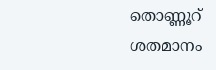തൊണ്ണൂറ് ശതമാനം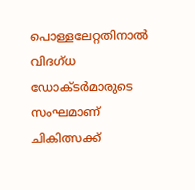പൊള്ളലേറ്റതിനാല്‍ വിദഗ്ധ ഡോക്ടര്‍മാരുടെ സംഘമാണ് ചികിത്സക്ക്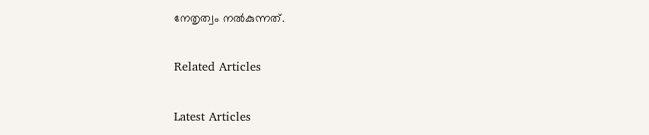നേതൃത്വം നല്‍കുന്നത്.

Related Articles

Latest Articles